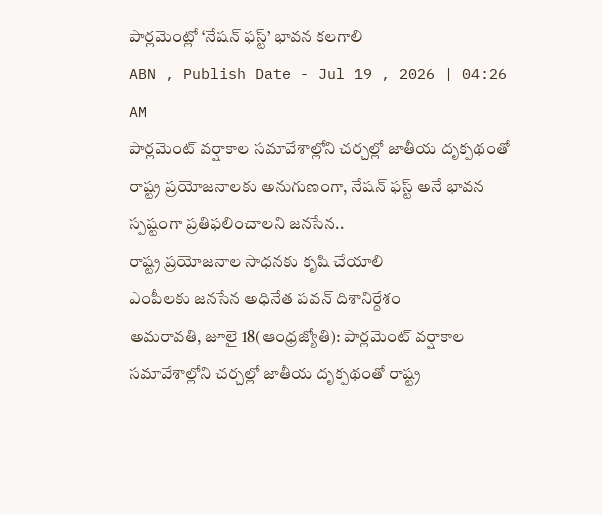పార్లమెంట్లో ‘నేషన్ ఫస్ట్’ భావన కలగాలి
ABN , Publish Date - Jul 19 , 2026 | 04:26 AM
పార్లమెంట్ వర్షాకాల సమావేశాల్లోని చర్చల్లో జాతీయ దృక్పథంతో రాష్ట్ర ప్రయోజనాలకు అనుగుణంగా, నేషన్ ఫస్ట్ అనే భావన స్పష్టంగా ప్రతిఫలించాలని జనసేన..
రాష్ట్ర ప్రయోజనాల సాధనకు కృషి చేయాలి
ఎంపీలకు జనసేన అధినేత పవన్ దిశానిర్దేశం
అమరావతి, జూలై 18(ఆంధ్రజ్యోతి): పార్లమెంట్ వర్షాకాల సమావేశాల్లోని చర్చల్లో జాతీయ దృక్పథంతో రాష్ట్ర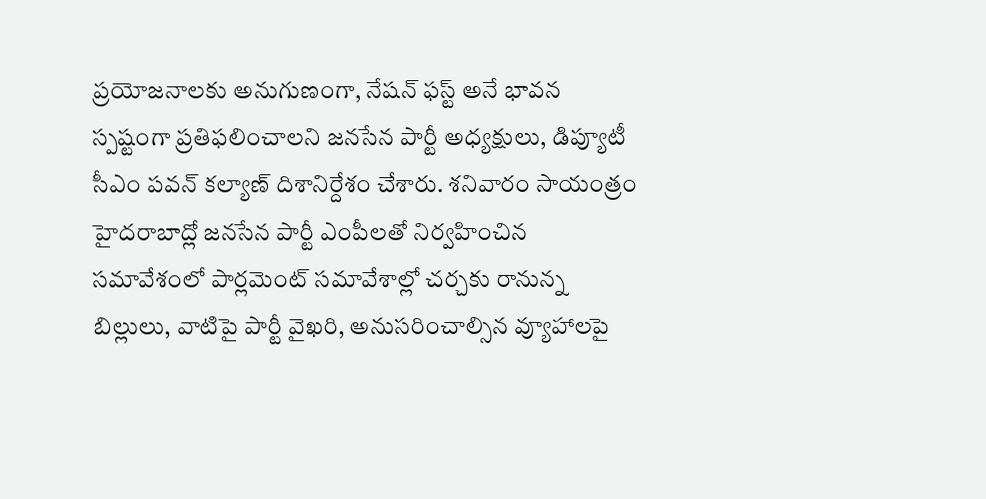ప్రయోజనాలకు అనుగుణంగా, నేషన్ ఫస్ట్ అనే భావన స్పష్టంగా ప్రతిఫలించాలని జనసేన పార్టీ అధ్యక్షులు, డిప్యూటీ సీఎం పవన్ కల్యాణ్ దిశానిర్దేశం చేశారు. శనివారం సాయంత్రం హైదరాబాద్లో జనసేన పార్టీ ఎంపీలతో నిర్వహించిన సమావేశంలో పార్లమెంట్ సమావేశాల్లో చర్చకు రానున్న బిల్లులు, వాటిపై పార్టీ వైఖరి, అనుసరించాల్సిన వ్యూహాలపై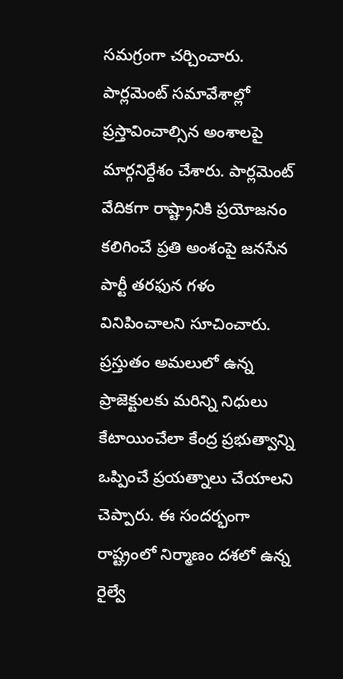సమగ్రంగా చర్చించారు. పార్లమెంట్ సమావేశాల్లో ప్రస్తావించాల్సిన అంశాలపై మార్గనిర్దేశం చేశారు. పార్లమెంట్ వేదికగా రాష్ట్రానికి ప్రయోజనం కలిగించే ప్రతి అంశంపై జనసేన పార్టీ తరఫున గళం వినిపించాలని సూచించారు. ప్రస్తుతం అమలులో ఉన్న ప్రాజెక్టులకు మరిన్ని నిధులు కేటాయించేలా కేంద్ర ప్రభుత్వాన్ని ఒప్పించే ప్రయత్నాలు చేయాలని చెప్పారు. ఈ సందర్భంగా రాష్ట్రంలో నిర్మాణం దశలో ఉన్న రైల్వే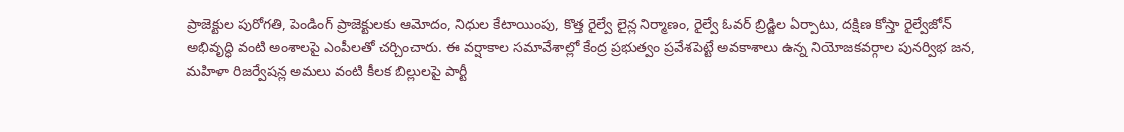ప్రాజెక్టుల పురోగతి, పెండింగ్ ప్రాజెక్టులకు ఆమోదం, నిధుల కేటాయింపు, కొత్త రైల్వే లైన్ల నిర్మాణం, రైల్వే ఓవర్ బ్రిడ్జిల ఏర్పాటు, దక్షిణ కోస్తా రైల్వేజోన్ అభివృద్ధి వంటి అంశాలపై ఎంపీలతో చర్చించారు. ఈ వర్షాకాల సమావేశాల్లో కేంద్ర ప్రభుత్వం ప్రవేశపెట్టే అవకాశాలు ఉన్న నియోజకవర్గాల పునర్విభ జన, మహిళా రిజర్వేషన్ల అమలు వంటి కీలక బిల్లులపై పార్టీ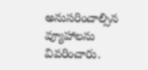అనుసరించాల్సిన వ్యూహాలను వివరించారు.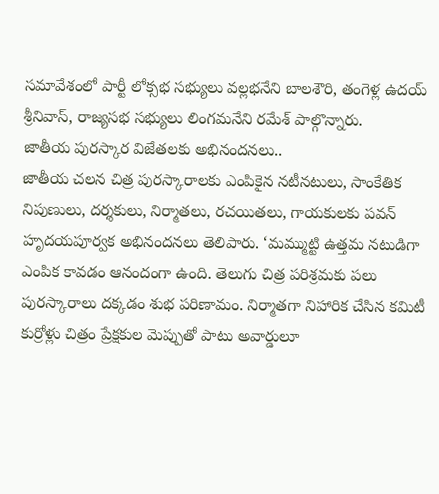సమావేశంలో పార్టీ లోక్సభ సభ్యులు వల్లభనేని బాలశౌరి, తంగెళ్ల ఉదయ్ శ్రీనివాస్, రాజ్యసభ సభ్యులు లింగమనేని రమేశ్ పాల్గొన్నారు.
జాతీయ పురస్కార విజేతలకు అభినందనలు..
జాతీయ చలన చిత్ర పురస్కారాలకు ఎంపికైన నటీనటులు, సాంకేతిక నిపుణులు, దర్శకులు, నిర్మాతలు, రచయితలు, గాయకులకు పవన్ హృదయపూర్వక అభినందనలు తెలిపారు. ‘మమ్ముట్టి ఉత్తమ నటుడిగా ఎంపిక కావడం ఆనందంగా ఉంది. తెలుగు చిత్ర పరిశ్రమకు పలు పురస్కారాలు దక్కడం శుభ పరిణామం. నిర్మాతగా నిహారిక చేసిన కమిటీ కుర్రోళ్లు చిత్రం ప్రేక్షకుల మెప్పుతో పాటు అవార్డులూ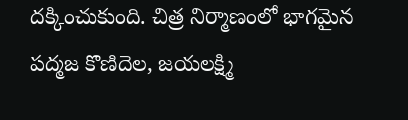దక్కించుకుంది. చిత్ర నిర్మాణంలో భాగమైన పద్మజ కొణిదెల, జయలక్ష్మి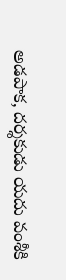అడపాక, దర్శకుడు యదు వంశీకి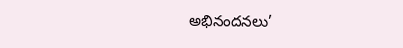అభినందనలు’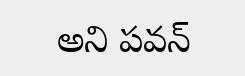అని పవన్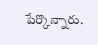పేర్కొన్నారు.